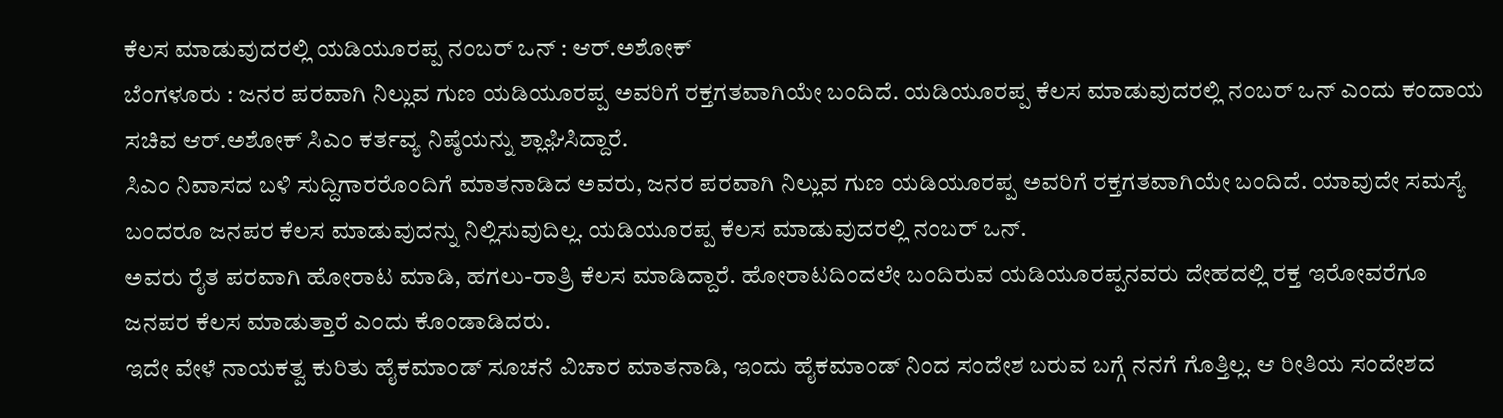ಕೆಲಸ ಮಾಡುವುದರಲ್ಲಿ ಯಡಿಯೂರಪ್ಪ ನಂಬರ್ ಒನ್ : ಆರ್.ಅಶೋಕ್
ಬೆಂಗಳೂರು : ಜನರ ಪರವಾಗಿ ನಿಲ್ಲುವ ಗುಣ ಯಡಿಯೂರಪ್ಪ ಅವರಿಗೆ ರಕ್ತಗತವಾಗಿಯೇ ಬಂದಿದೆ. ಯಡಿಯೂರಪ್ಪ ಕೆಲಸ ಮಾಡುವುದರಲ್ಲಿ ನಂಬರ್ ಒನ್ ಎಂದು ಕಂದಾಯ ಸಚಿವ ಆರ್.ಅಶೋಕ್ ಸಿಎಂ ಕರ್ತವ್ಯ ನಿಷ್ಠೆಯನ್ನು ಶ್ಲಾಘಿಸಿದ್ದಾರೆ.
ಸಿಎಂ ನಿವಾಸದ ಬಳಿ ಸುದ್ದಿಗಾರರೊಂದಿಗೆ ಮಾತನಾಡಿದ ಅವರು, ಜನರ ಪರವಾಗಿ ನಿಲ್ಲುವ ಗುಣ ಯಡಿಯೂರಪ್ಪ ಅವರಿಗೆ ರಕ್ತಗತವಾಗಿಯೇ ಬಂದಿದೆ. ಯಾವುದೇ ಸಮಸ್ಯೆ ಬಂದರೂ ಜನಪರ ಕೆಲಸ ಮಾಡುವುದನ್ನು ನಿಲ್ಲಿಸುವುದಿಲ್ಲ. ಯಡಿಯೂರಪ್ಪ ಕೆಲಸ ಮಾಡುವುದರಲ್ಲಿ ನಂಬರ್ ಒನ್.
ಅವರು ರೈತ ಪರವಾಗಿ ಹೋರಾಟ ಮಾಡಿ, ಹಗಲು-ರಾತ್ರಿ ಕೆಲಸ ಮಾಡಿದ್ದಾರೆ. ಹೋರಾಟದಿಂದಲೇ ಬಂದಿರುವ ಯಡಿಯೂರಪ್ಪನವರು ದೇಹದಲ್ಲಿ ರಕ್ತ ಇರೋವರೆಗೂ ಜನಪರ ಕೆಲಸ ಮಾಡುತ್ತಾರೆ ಎಂದು ಕೊಂಡಾಡಿದರು.
ಇದೇ ವೇಳೆ ನಾಯಕತ್ವ ಕುರಿತು ಹೈಕಮಾಂಡ್ ಸೂಚನೆ ವಿಚಾರ ಮಾತನಾಡಿ, ಇಂದು ಹೈಕಮಾಂಡ್ ನಿಂದ ಸಂದೇಶ ಬರುವ ಬಗ್ಗೆ ನನಗೆ ಗೊತ್ತಿಲ್ಲ. ಆ ರೀತಿಯ ಸಂದೇಶದ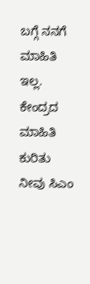ಬಗ್ಗೆ ನನಗೆ ಮಾಹಿತಿ ಇಲ್ಲ. ಕೇಂದ್ರದ ಮಾಹಿತಿ ಕುರಿತು ನೀವು ಸಿಎಂ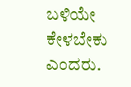ಬಳಿಯೇ ಕೇಳಬೇಕು ಎಂದರು.